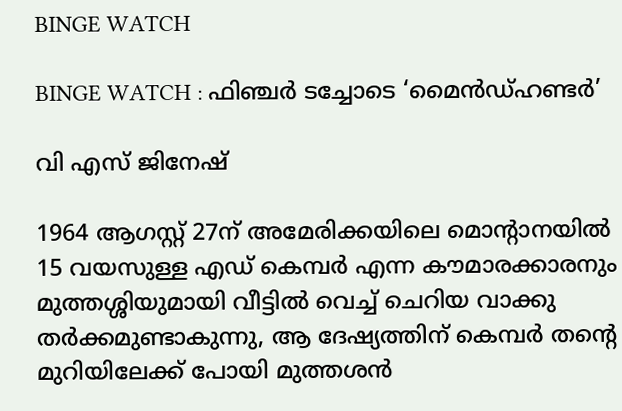BINGE WATCH

BINGE WATCH : ഫിഞ്ചര്‍ ടച്ചോടെ ‘മൈന്‍ഡ്ഹണ്ടര്‍’

വി എസ് ജിനേഷ്‌

1964 ആഗസ്റ്റ് 27ന് അമേരിക്കയിലെ മൊന്റാനയില്‍ 15 വയസുള്ള എഡ് കെമ്പര്‍ എന്ന കൗമാരക്കാരനും മുത്തശ്ശിയുമായി വീട്ടില്‍ വെച്ച് ചെറിയ വാക്കു തര്‍ക്കമുണ്ടാകുന്നു, ആ ദേഷ്യത്തിന് കെമ്പര്‍ തന്റെ മുറിയിലേക്ക് പോയി മുത്തശന്‍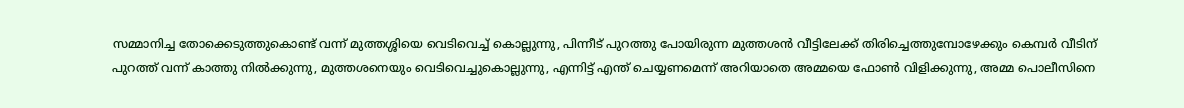സമ്മാനിച്ച തോക്കെടുത്തുകൊണ്ട് വന്ന് മുത്തശ്ശിയെ വെടിവെച്ച് കൊല്ലുന്നു, പിന്നീട് പുറത്തു പോയിരുന്ന മുത്തശന്‍ വീട്ടിലേക്ക് തിരിച്ചെത്തുമ്പോഴേക്കും കെമ്പര്‍ വീടിന് പുറത്ത് വന്ന് കാത്തു നില്‍ക്കുന്നു, മുത്തശനെയും വെടിവെച്ചുകൊല്ലുന്നു, എന്നിട്ട് എന്ത് ചെയ്യണമെന്ന് അറിയാതെ അമ്മയെ ഫോണ്‍ വിളിക്കുന്നു, അമ്മ പൊലീസിനെ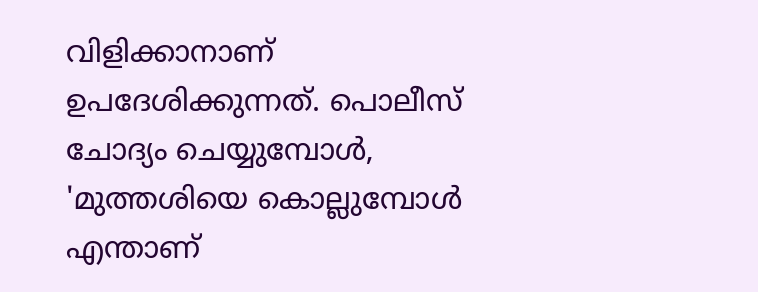വിളിക്കാനാണ് ഉപദേശിക്കുന്നത്. പൊലീസ് ചോദ്യം ചെയ്യുമ്പോള്‍, 'മുത്തശിയെ കൊല്ലുമ്പോള്‍ എന്താണ്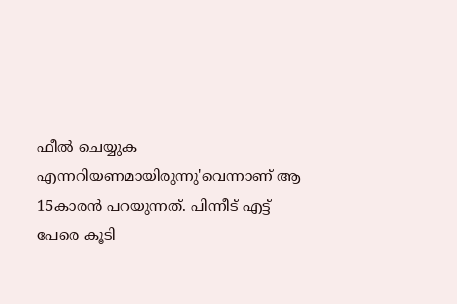ഫീല്‍ ചെയ്യുക എന്നറിയണമായിരുന്നു'വെന്നാണ് ആ 15കാരന്‍ പറയുന്നത്. പിന്നീട് എട്ട് പേരെ കൂടി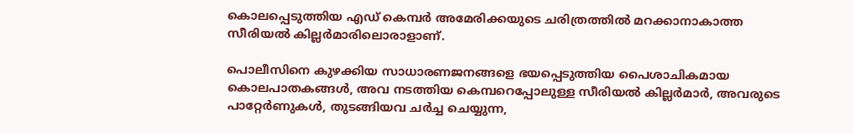കൊലപ്പെടുത്തിയ എഡ് കെമ്പര്‍ അമേരിക്കയുടെ ചരിത്രത്തില്‍ മറക്കാനാകാത്ത സീരിയല്‍ കില്ലര്‍മാരിലൊരാളാണ്.

പൊലീസിനെ കുഴക്കിയ സാധാരണജനങ്ങളെ ഭയപ്പെടുത്തിയ പൈശാചികമായ കൊലപാതകങ്ങള്‍, അവ നടത്തിയ കെമ്പറെപ്പോലുള്ള സീരിയല്‍ കില്ലര്‍മാര്‍, അവരുടെ പാറ്റേര്‍ണുകള്‍, തുടങ്ങിയവ ചര്‍ച്ച ചെയ്യുന്ന,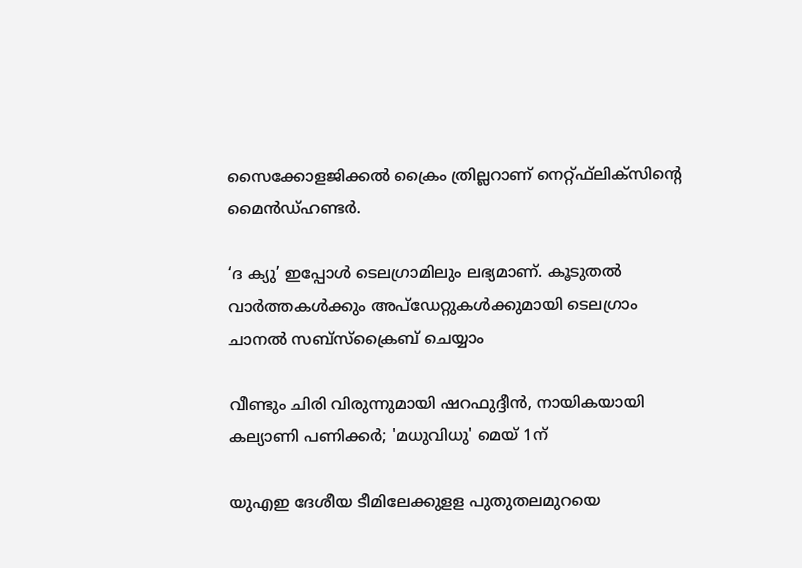സൈക്കോളജിക്കല്‍ ക്രൈം ത്രില്ലറാണ് നെറ്റ്ഫ്‌ലിക്‌സിന്റെ മൈന്‍ഡ്ഹണ്ടര്‍.

‘ദ ക്യു’ ഇപ്പോള്‍ ടെലഗ്രാമിലും ലഭ്യമാണ്. കൂടുതല്‍ വാര്‍ത്തകള്‍ക്കും അപ്‌ഡേറ്റുകള്‍ക്കുമായി ടെലഗ്രാം ചാനല്‍ സബ്‌സ്‌ക്രൈബ് ചെയ്യാം

വീണ്ടും ചിരി വിരുന്നുമായി ഷറഫുദ്ദീൻ, നായികയായി കല്യാണി പണിക്കർ; 'മധുവിധു' മെയ് 1ന്

യുഎഇ ദേശീയ ടീമിലേക്കുളള പുതുതലമുറയെ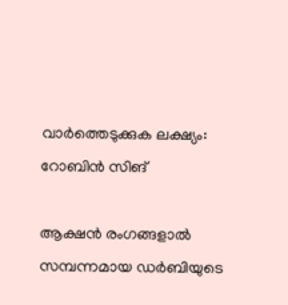വാർത്തെടുക്കുക ലക്ഷ്യം: റോബിന്‍ സിങ്

ആക്ഷൻ രംഗങ്ങളാൽ സമ്പന്നമായ ഡർബിയുടെ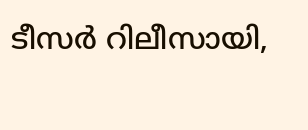ടീസർ റിലീസായി,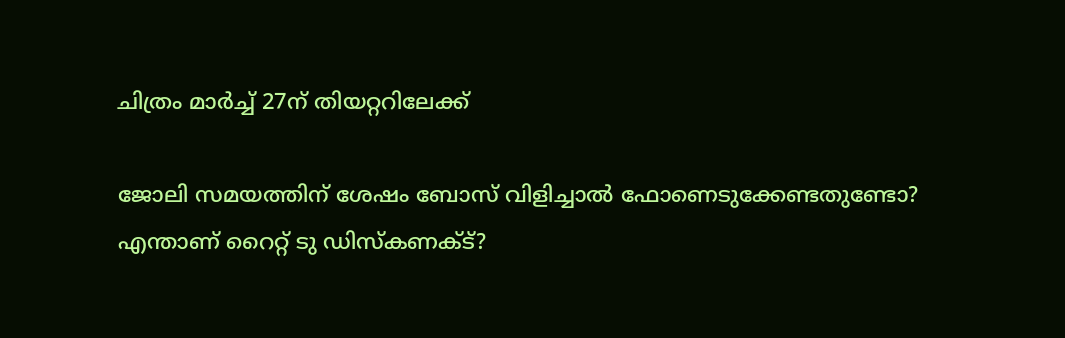ചിത്രം മാർച്ച് 27ന് തിയറ്ററിലേക്ക്

ജോലി സമയത്തിന് ശേഷം ബോസ് വിളിച്ചാല്‍ ഫോണെടുക്കേണ്ടതുണ്ടോ? എന്താണ് റൈറ്റ് ടു ഡിസ്‌കണക്ട്?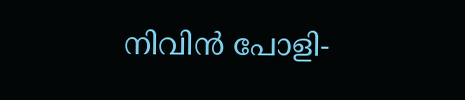നിവിൻ പോളി-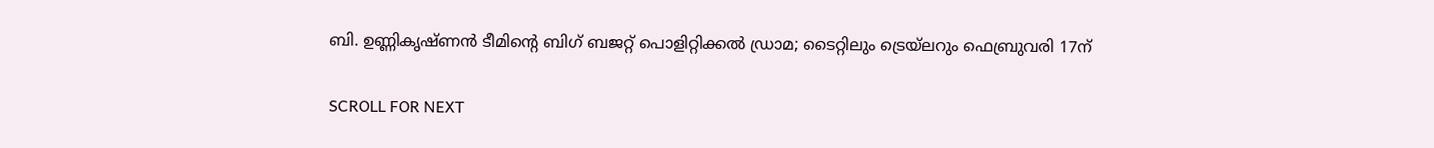ബി. ഉണ്ണികൃഷ്ണൻ ടീമിന്റെ ബിഗ് ബജറ്റ് പൊളിറ്റിക്കൽ ഡ്രാമ; ടൈറ്റിലും ട്രെയ്‌ലറും ഫെബ്രുവരി 17ന്

SCROLL FOR NEXT